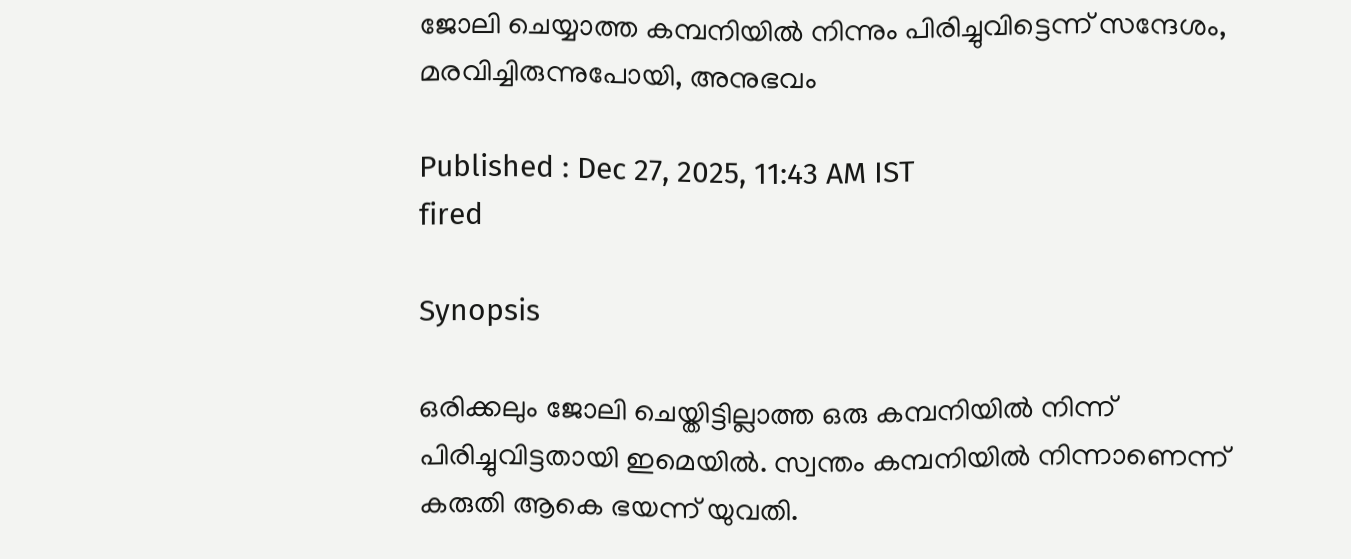ജോലി ചെയ്യാത്ത കമ്പനിയിൽ നിന്നും പിരിച്ചുവിട്ടെന്ന് സന്ദേശം, മരവിച്ചിരുന്നുപോയി, അനുഭവം

Published : Dec 27, 2025, 11:43 AM IST
fired

Synopsis

ഒരിക്കലും ജോലി ചെയ്തിട്ടില്ലാത്ത ഒരു കമ്പനിയിൽ നിന്ന് പിരിച്ചുവിട്ടതായി ഇമെയിൽ. സ്വന്തം കമ്പനിയില്‍ നിന്നാണെന്ന് കരുതി ആകെ ഭയന്ന് യുവതി.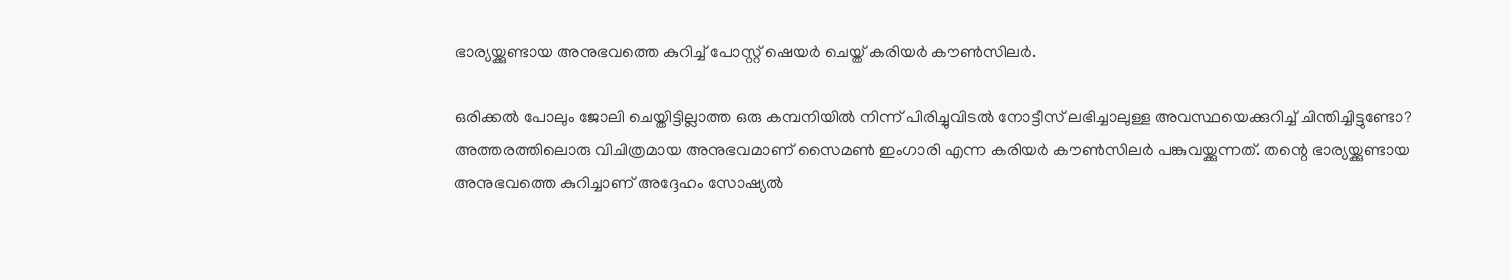ഭാര്യയ്ക്കുണ്ടായ അനുഭവത്തെ കുറിച്ച് പോസ്റ്റ് ഷെയര്‍ ചെയ്ത് കരിയർ കൗൺസിലർ.

ഒരിക്കൽ പോലും ജോലി ചെയ്തിട്ടില്ലാത്ത ഒരു കമ്പനിയിൽ നിന്ന് പിരിച്ചുവിടൽ നോട്ടീസ് ലഭിച്ചാലുള്ള അവസ്ഥയെക്കുറിച്ച് ചിന്തിച്ചിട്ടുണ്ടോ? അത്തരത്തിലൊരു വിചിത്രമായ അനുഭവമാണ് സൈമൺ ഇംഗാരി എന്ന കരിയർ കൗൺസിലർ പങ്കുവയ്ക്കുന്നത്. തന്റെ ഭാര്യയ്ക്കുണ്ടായ അനുഭവത്തെ കുറിച്ചാണ് അദ്ദേഹം സോഷ്യൽ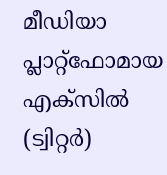മീഡിയാ പ്ലാറ്റ്‌ഫോമായ എക്സിൽ (ട്വിറ്റർ)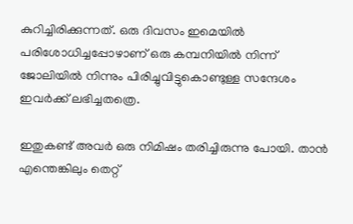കുറിച്ചിരിക്കുന്നത്. ഒരു ദിവസം ഇമെയിൽ പരിശോധിച്ചപ്പോഴാണ് ഒരു കമ്പനിയിൽ നിന്ന് ജോലിയിൽ നിന്നും പിരിച്ചുവിട്ടുകൊണ്ടുള്ള സന്ദേശം ഇവർക്ക് ലഭിച്ചതത്രെ.

ഇതുകണ്ട് അവർ ഒരു നിമിഷം തരിച്ചിരുന്നു പോയി. താൻ എന്തെങ്കിലും തെറ്റ്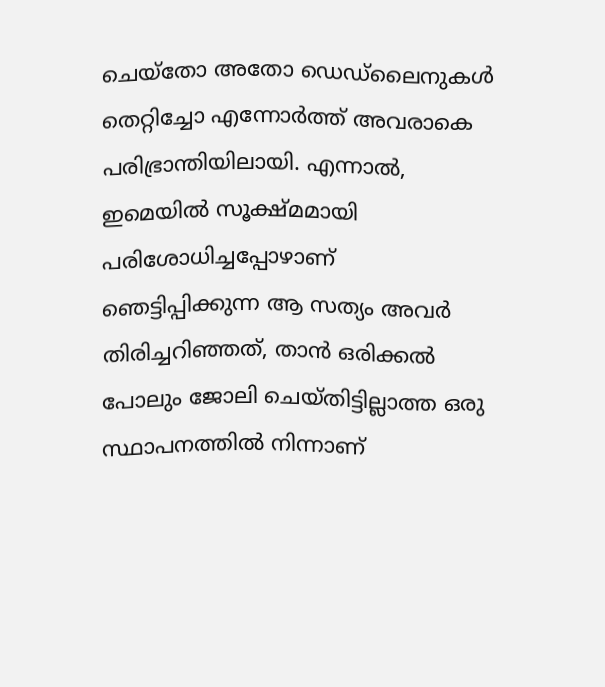ചെയ്തോ അതോ ഡെഡ്‌ലൈനുകൾ തെറ്റിച്ചോ എന്നോർത്ത് അവരാകെ പരിഭ്രാന്തിയിലായി. എന്നാൽ, ഇമെയിൽ സൂക്ഷ്മമായി പരിശോധിച്ചപ്പോഴാണ് ഞെട്ടിപ്പിക്കുന്ന ആ സത്യം അവർ തിരിച്ചറിഞ്ഞത്, താൻ ഒരിക്കൽ പോലും ജോലി ചെയ്തിട്ടില്ലാത്ത ഒരു സ്ഥാപനത്തിൽ നിന്നാണ്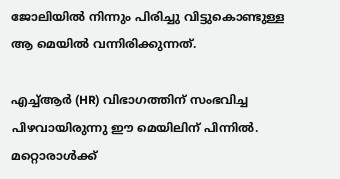ജോലിയിൽ നിന്നും പിരിച്ചു വിട്ടുകൊണ്ടുള്ള ആ മെയിൽ വന്നിരിക്കുന്നത്.

എച്ച്ആർ (HR) വിഭാഗത്തിന് സംഭവിച്ച പിഴവായിരുന്നു ഈ മെയിലിന് പിന്നിൽ. മറ്റൊരാൾക്ക്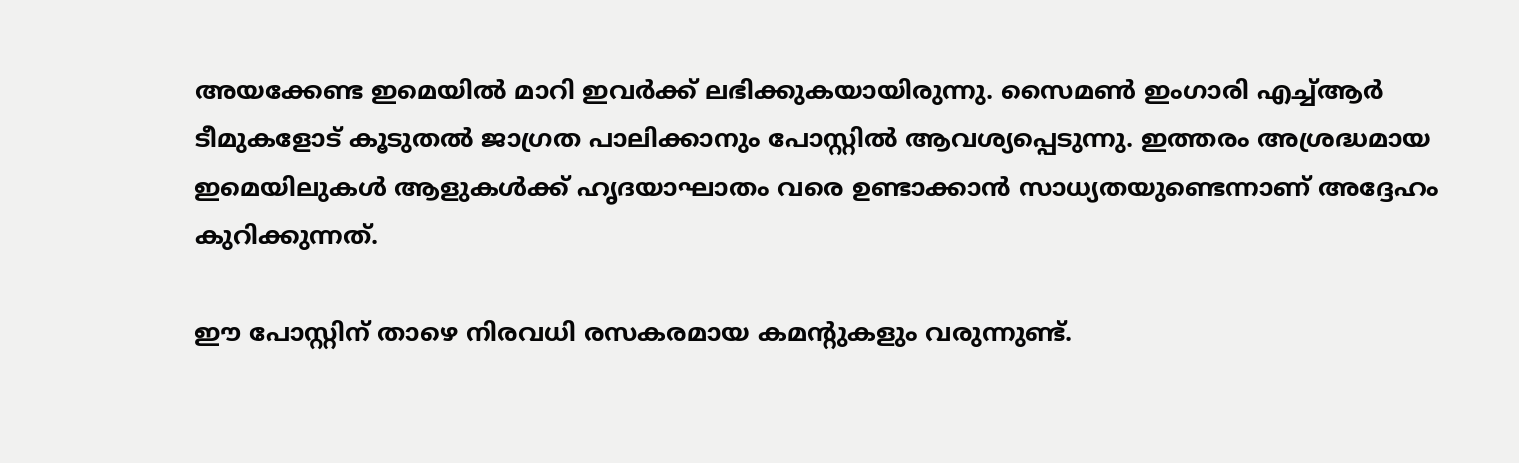അയക്കേണ്ട ഇമെയിൽ മാറി ഇവർക്ക് ലഭിക്കുകയായിരുന്നു. സൈമൺ ഇംഗാരി എച്ച്ആർ ടീമുകളോട് കൂടുതൽ ജാഗ്രത പാലിക്കാനും പോസ്റ്റിൽ ആവശ്യപ്പെടുന്നു. ഇത്തരം അശ്രദ്ധമായ ഇമെയിലുകൾ ആളുകൾക്ക് ഹൃദയാഘാതം വരെ ഉണ്ടാക്കാൻ സാധ്യതയുണ്ടെന്നാണ് അദ്ദേഹം കുറിക്കുന്നത്.

ഈ പോസ്റ്റിന് താഴെ നിരവധി രസകരമായ കമന്റുകളും വരുന്നുണ്ട്.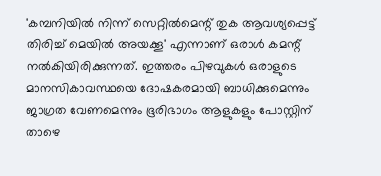'കമ്പനിയിൽ നിന്ന് സെറ്റിൽമെന്റ് തുക ആവശ്യപ്പെട്ട് തിരിച്ച് മെയിൽ അയക്കൂ' എന്നാണ് ഒരാൾ കമന്റ് നൽകിയിരിക്കുന്നത്. ഇത്തരം പിഴവുകൾ ഒരാളുടെ മാനസികാവസ്ഥയെ ദോഷകരമായി ബാധിക്കുമെന്നും ജാഗ്രത വേണമെന്നും ഭൂരിഭാഗം ആളുകളും പോസ്റ്റിന് താഴെ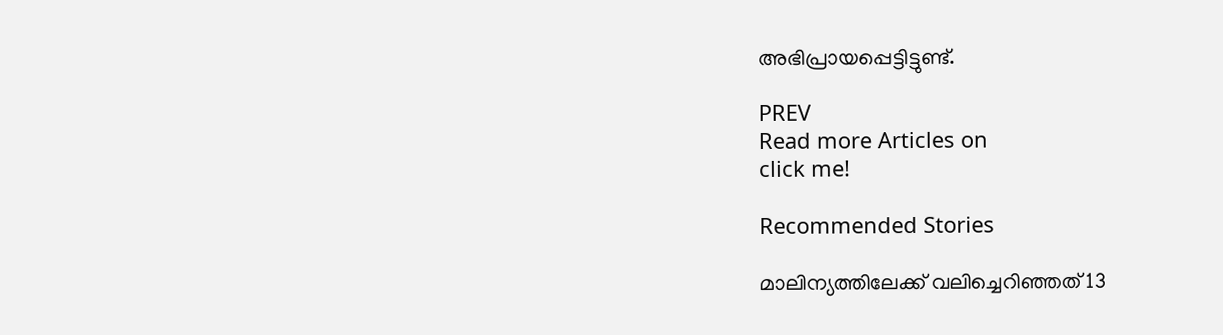അഭിപ്രായപ്പെട്ടിട്ടുണ്ട്.

PREV
Read more Articles on
click me!

Recommended Stories

മാലിന്യത്തിലേക്ക് വലിച്ചെറിഞ്ഞത് 13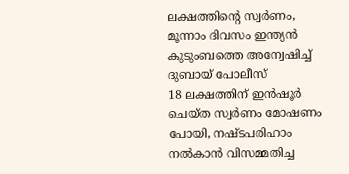ലക്ഷത്തിന്‍റെ സ്വർണം, മൂന്നാം ദിവസം ഇന്ത്യൻ കുടുംബത്തെ അന്വേഷിച്ച് ദുബായ് പോലീസ്
18 ലക്ഷത്തിന് ഇൻഷൂർ ചെയ്ത സ്വർണം മോഷണം പോയി, നഷ്ടപരിഹാം നൽകാൻ വിസമ്മതിച്ച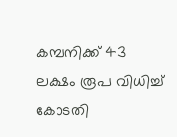കമ്പനിക്ക് 43 ലക്ഷം രൂപ വിധിച്ച് കോടതി